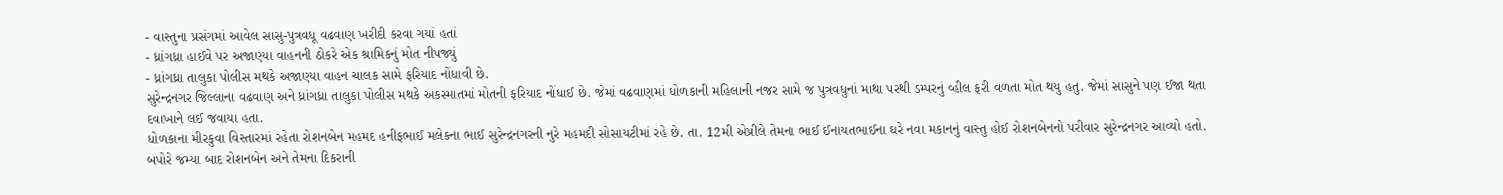- વાસ્તુના પ્રસંગમાં આવેલ સાસુ-પુત્રવધૂ વઢવાણ ખરીદી કરવા ગયાં હતાં
- ધ્રાંગધ્રા હાઈવે પર અજાણ્યા વાહનની ઠોકરે એક શ્રામિકનું મોત નીપજ્યું
- ધ્રાંગધ્રા તાલુકા પોલીસ મથકે અજાણ્યા વાહન ચાલક સામે ફરિયાદ નોંધાવી છે.
સુરેન્દ્રનગર જિલ્લાના વઢવાણ અને ધ્રાંગધ્રા તાલુકા પોલીસ મથકે અકસ્માતમાં મોતની ફરિયાદ નોંધાઈ છે. જેમાં વઢવાણમાં ધોળકાની મહિલાની નજર સામે જ પુત્રવધુનાં માથા પરથી ડમ્પરનું વ્હીલ ફરી વળતા મોત થયુ હતુ. જેમાં સાસુને પણ ઈજા થતા દવાખાને લઈ જવાયા હતા.
ધોળકાના મીરકુવા વિસ્તારમાં રહેતા રોશનબેન મહમદ હનીફભાઈ મલેકના ભાઈ સુરેન્દ્રનગરની નુરે મહમદી સોસાયટીમાં રહે છે. તા. 12મી એપ્રીલે તેમના ભાઈ ઈનાયતભાઈના ઘરે નવા મકાનનું વાસ્તુ હોઈ રોશનબેનનો પરીવાર સુરેન્દ્રનગર આવ્યો હતો. બપોરે જમ્યા બાદ રોશનબેન અને તેમના દિકરાની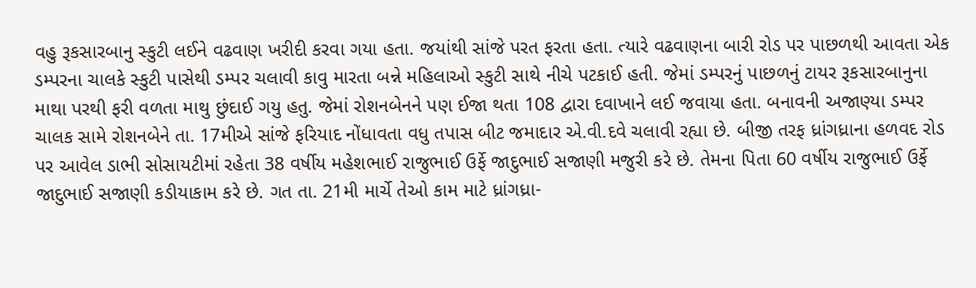વહુ રૂકસારબાનુ સ્કુટી લઈને વઢવાણ ખરીદી કરવા ગયા હતા. જયાંથી સાંજે પરત ફરતા હતા. ત્યારે વઢવાણના બારી રોડ પર પાછળથી આવતા એક ડમ્પરના ચાલકે સ્કુટી પાસેથી ડમ્પર ચલાવી કાવુ મારતા બન્ને મહિલાઓ સ્કુટી સાથે નીચે પટકાઈ હતી. જેમાં ડમ્પરનું પાછળનું ટાયર રૂકસારબાનુના માથા પરથી ફરી વળતા માથુ છુંદાઈ ગયુ હતુ. જેમાં રોશનબેનને પણ ઈજા થતા 108 દ્વારા દવાખાને લઈ જવાયા હતા. બનાવની અજાણ્યા ડમ્પર ચાલક સામે રોશનબેને તા. 17મીએ સાંજે ફરિયાદ નોંધાવતા વધુ તપાસ બીટ જમાદાર એ.વી.દવે ચલાવી રહ્યા છે. બીજી તરફ ધ્રાંગધ્રાના હળવદ રોડ પર આવેલ ડાભી સોસાયટીમાં રહેતા 38 વર્ષીય મહેશભાઈ રાજુભાઈ ઉર્ફે જાદુભાઈ સજાણી મજુરી કરે છે. તેમના પિતા 60 વર્ષીય રાજુભાઈ ઉર્ફે જાદુભાઈ સજાણી કડીયાકામ કરે છે. ગત તા. 21મી માર્ચે તેઓ કામ માટે ધ્રાંગધ્રા-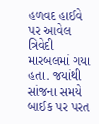હળવદ હાઈવે પર આવેલ ત્રિવેદી મારબલમાં ગયા હતા. જયાંથી સાંજના સમયે બાઈક પર પરત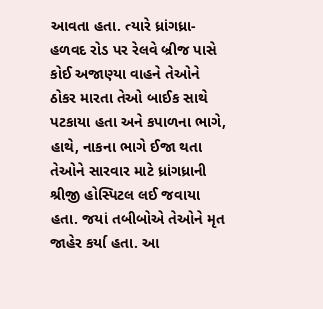આવતા હતા. ત્યારે ધ્રાંગધ્રા-હળવદ રોડ પર રેલવે બ્રીજ પાસે કોઈ અજાણ્યા વાહને તેઓને ઠોકર મારતા તેઓ બાઈક સાથે પટકાયા હતા અને કપાળના ભાગે, હાથે, નાકના ભાગે ઈજા થતા તેઓને સારવાર માટે ધ્રાંગધ્રાની શ્રીજી હોસ્પિટલ લઈ જવાયા હતા. જયાં તબીબોએ તેઓને મૃત જાહેર કર્યા હતા. આ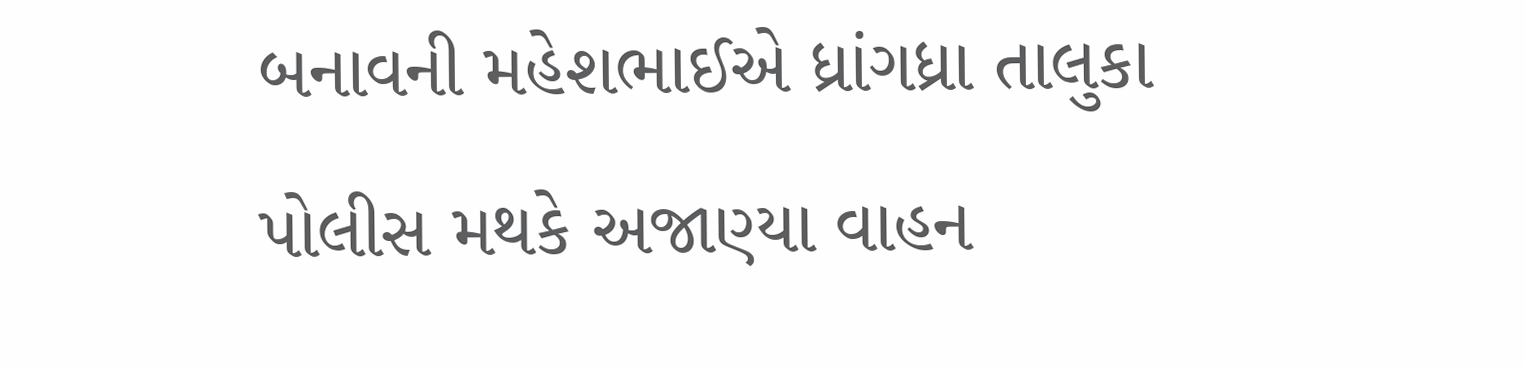બનાવની મહેશભાઈએ ધ્રાંગધ્રા તાલુકા પોલીસ મથકે અજાણ્યા વાહન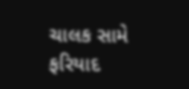ચાલક સામે ફરિયાદ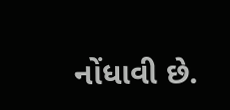નોંધાવી છે.